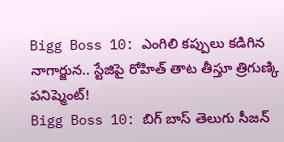Bigg Boss 10: ఎంగిలి కప్పులు కడిగిన నాగార్జున.. స్టేజిపై రోహిత్ తాట తీస్తూ త్రిగుణ్కి పనిష్మెంట్!
Bigg Boss 10: బిగ్ బాస్ తెలుగు సీజన్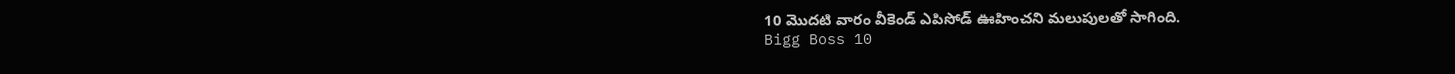10 మొదటి వారం వీకెండ్ ఎపిసోడ్ ఊహించని మలుపులతో సాగింది.
Bigg Boss 10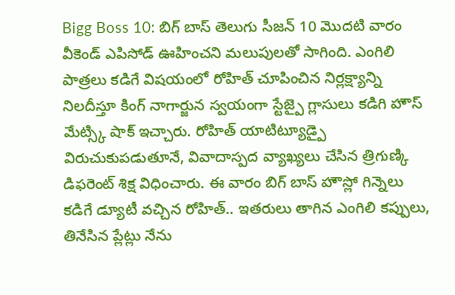Bigg Boss 10: బిగ్ బాస్ తెలుగు సీజన్ 10 మొదటి వారం వీకెండ్ ఎపిసోడ్ ఊహించని మలుపులతో సాగింది. ఎంగిలి పాత్రలు కడిగే విషయంలో రోహిత్ చూపించిన నిర్లక్ష్యాన్ని నిలదీస్తూ కింగ్ నాగార్జున స్వయంగా స్టేజ్పై గ్లాసులు కడిగి హౌస్ మేట్స్కి షాక్ ఇచ్చారు. రోహిత్ యాటిట్యూడ్పై విరుచుకుపడుతూనే, వివాదాస్పద వ్యాఖ్యలు చేసిన త్రిగుణ్కి డిఫరెంట్ శిక్ష విధించారు. ఈ వారం బిగ్ బాస్ హౌస్లో గిన్నెలు కడిగే డ్యూటీ వచ్చిన రోహిత్.. ఇతరులు తాగిన ఎంగిలి కప్పులు, తినేసిన ప్లేట్లు నేను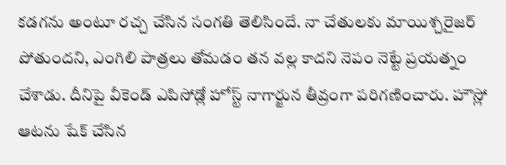కడగను అంటూ రచ్చ చేసిన సంగతి తెలిసిందే. నా చేతులకు మాయిశ్చరైజర్ పోతుందని, ఎంగిలి పాత్రలు తోమడం తన వల్ల కాదని నెపం నెట్టే ప్రయత్నం చేశాడు. దీనిపై వీకెండ్ ఎపిసోడ్లో హోస్ట్ నాగార్జున తీవ్రంగా పరిగణించారు. హౌస్లో ఆటను షేక్ చేసిన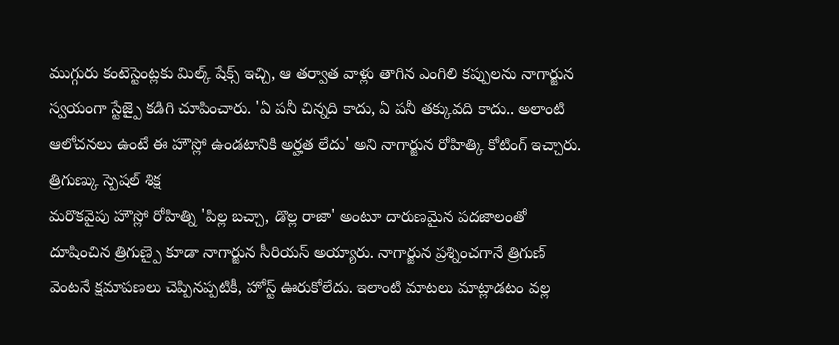ముగ్గురు కంటెస్టెంట్లకు మిల్క్ షేక్స్ ఇచ్చి, ఆ తర్వాత వాళ్లు తాగిన ఎంగిలి కప్పులను నాగార్జున స్వయంగా స్టేజ్పై కడిగి చూపించారు. 'ఏ పనీ చిన్నది కాదు, ఏ పనీ తక్కువది కాదు.. అలాంటి ఆలోచనలు ఉంటే ఈ హౌస్లో ఉండటానికి అర్హత లేదు' అని నాగార్జున రోహిత్కి కోటింగ్ ఇచ్చారు.
త్రిగుణ్కు స్పెషల్ శిక్ష
మరొకవైపు హౌస్లో రోహిత్ని 'పిల్ల బచ్చా, డొల్ల రాజా' అంటూ దారుణమైన పదజాలంతో దూషించిన త్రిగుణ్పై కూడా నాగార్జున సీరియస్ అయ్యారు. నాగార్జున ప్రశ్నించగానే త్రిగుణ్ వెంటనే క్షమాపణలు చెప్పినప్పటికీ, హోస్ట్ ఊరుకోలేదు. ఇలాంటి మాటలు మాట్లాడటం వల్ల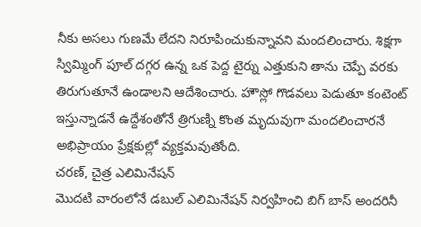నీకు అసలు గుణమే లేదని నిరూపించుకున్నావని మందలించారు. శిక్షగా స్విమ్మింగ్ పూల్ దగ్గర ఉన్న ఒక పెద్ద టైర్ను ఎత్తుకుని తాను చెప్పే వరకు తిరుగుతూనే ఉండాలని ఆదేశించారు. హౌస్లో గొడవలు పెడుతూ కంటెంట్ ఇస్తున్నాడనే ఉద్దేశంతోనే త్రిగుణ్ని కొంత మృదువుగా మందలించారనే అభిప్రాయం ప్రేక్షకుల్లో వ్యక్తమవుతోంది.
చరణ్, చైత్ర ఎలిమినేషన్
మొదటి వారంలోనే డబుల్ ఎలిమినేషన్ నిర్వహించి బిగ్ బాస్ అందరినీ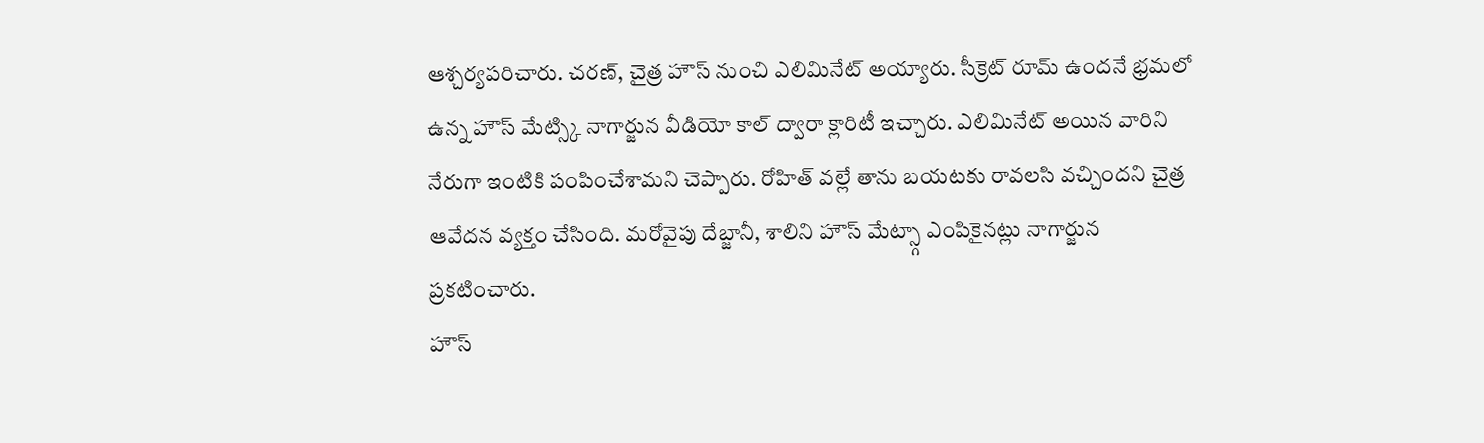ఆశ్చర్యపరిచారు. చరణ్, చైత్ర హౌస్ నుంచి ఎలిమినేట్ అయ్యారు. సీక్రెట్ రూమ్ ఉందనే భ్రమలో ఉన్న హౌస్ మేట్స్కి నాగార్జున వీడియో కాల్ ద్వారా క్లారిటీ ఇచ్చారు. ఎలిమినేట్ అయిన వారిని నేరుగా ఇంటికి పంపించేశామని చెప్పారు. రోహిత్ వల్లే తాను బయటకు రావలసి వచ్చిందని చైత్ర ఆవేదన వ్యక్తం చేసింది. మరోవైపు దేబ్జానీ, శాలిని హౌస్ మేట్స్గా ఎంపికైనట్లు నాగార్జున ప్రకటించారు.
హౌస్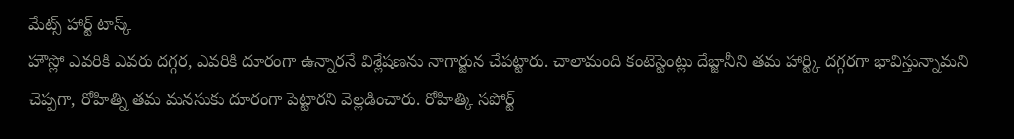మేట్స్ హార్ట్ టాస్క్
హౌస్లో ఎవరికి ఎవరు దగ్గర, ఎవరికి దూరంగా ఉన్నారనే విశ్లేషణను నాగార్జున చేపట్టారు. చాలామంది కంటెస్టెంట్లు దేబ్జానీని తమ హార్ట్కి దగ్గరగా భావిస్తున్నామని చెప్పగా, రోహిత్ని తమ మనసుకు దూరంగా పెట్టారని వెల్లడించారు. రోహిత్కి సపోర్ట్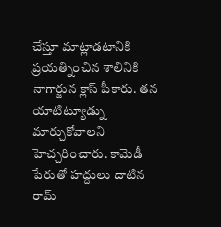చేస్తూ మాట్లాడటానికి ప్రయత్నించిన శాలినికి నాగార్జున క్లాస్ పీకారు. తన యాటిట్యూడ్ను మార్చుకోవాలని హెచ్చరించారు. కామెడీ పేరుతో హద్దులు దాటిన రామ్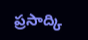ప్రసాద్కి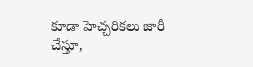కూడా హెచ్చరికలు జారీ చేస్తూ,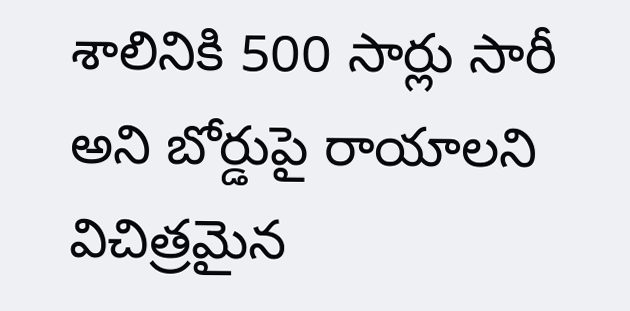శాలినికి 500 సార్లు సారీ అని బోర్డుపై రాయాలని విచిత్రమైన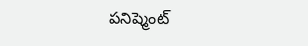పనిష్మెంట్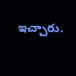ఇచ్చారు.